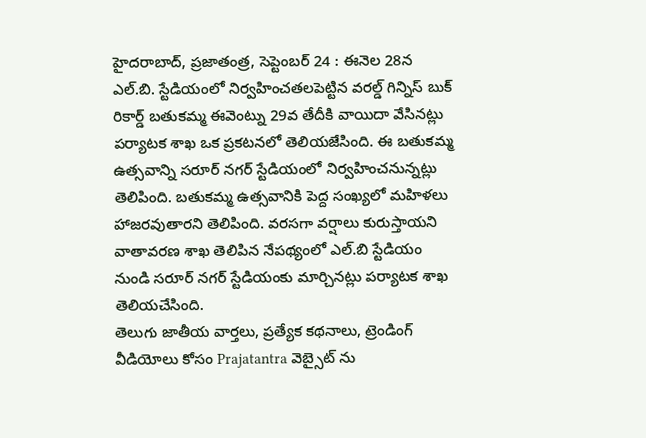హైదరాబాద్, ప్రజాతంత్ర, సెప్టెంబర్ 24 : ఈనెల 28న ఎల్.బి. స్టేడియంలో నిర్వహించతలపెట్టిన వరల్డ్ గిన్నిస్ బుక్ రికార్డ్ బతుకమ్మ ఈవెంట్ను 29వ తేదీకి వాయిదా వేసినట్లు పర్యాటక శాఖ ఒక ప్రకటనలో తెలియజేసింది. ఈ బతుకమ్మ ఉత్సవాన్ని సరూర్ నగర్ స్టేడియంలో నిర్వహించనున్నట్లు తెలిపింది. బతుకమ్మ ఉత్సవానికి పెద్ద సంఖ్యలో మహిళలు హాజరవుతారని తెలిపింది. వరసగా వర్షాలు కురుస్తాయని వాతావరణ శాఖ తెలిపిన నేపథ్యంలో ఎల్.బి స్టేడియం నుండి సరూర్ నగర్ స్టేడియంకు మార్చినట్లు పర్యాటక శాఖ తెలియచేసింది.
తెలుగు జాతీయ వార్తలు, ప్రత్యేక కథనాలు, ట్రెండింగ్ వీడియోలు కోసం Prajatantra వెబ్సైట్ ను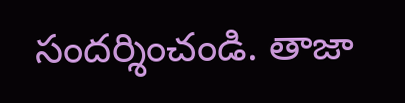సందర్శించండి. తాజా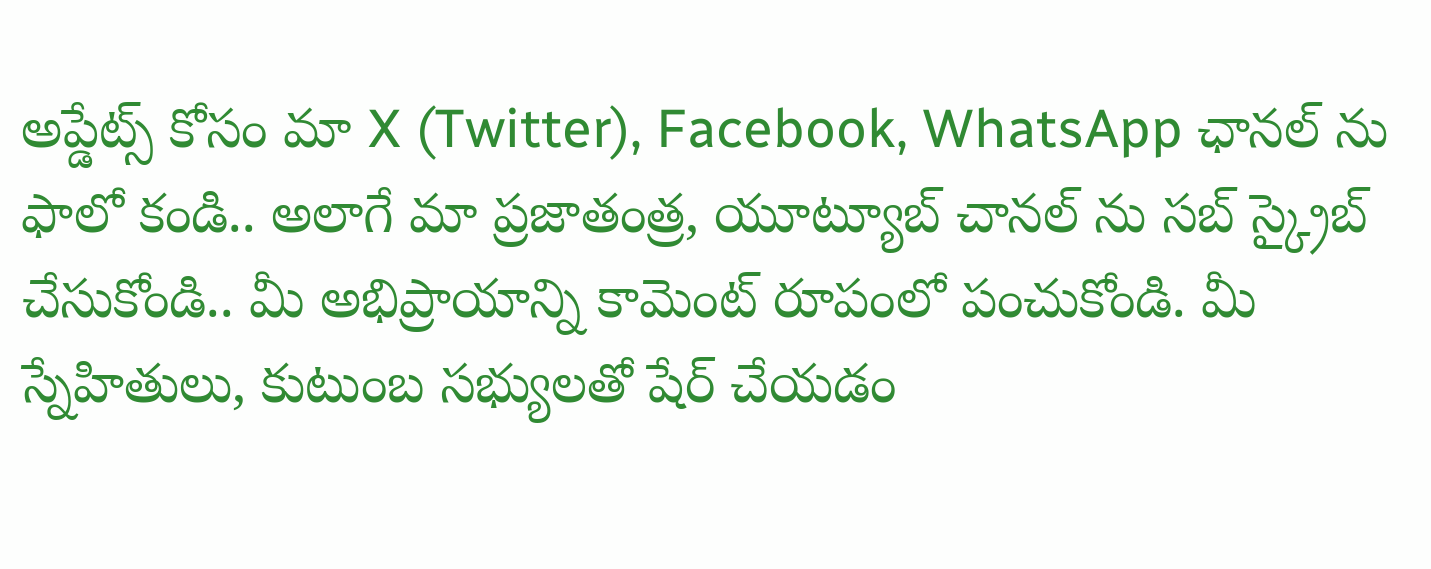అప్డేట్స్ కోసం మా X (Twitter), Facebook, WhatsApp ఛానల్ ను ఫాలో కండి.. అలాగే మా ప్రజాతంత్ర, యూట్యూబ్ చానల్ ను సబ్ స్క్రైబ్ చేసుకోండి.. మీ అభిప్రాయాన్ని కామెంట్ రూపంలో పంచుకోండి. మీ స్నేహితులు, కుటుంబ సభ్యులతో షేర్ చేయడం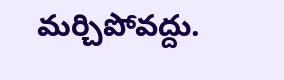మర్చిపోవద్దు.